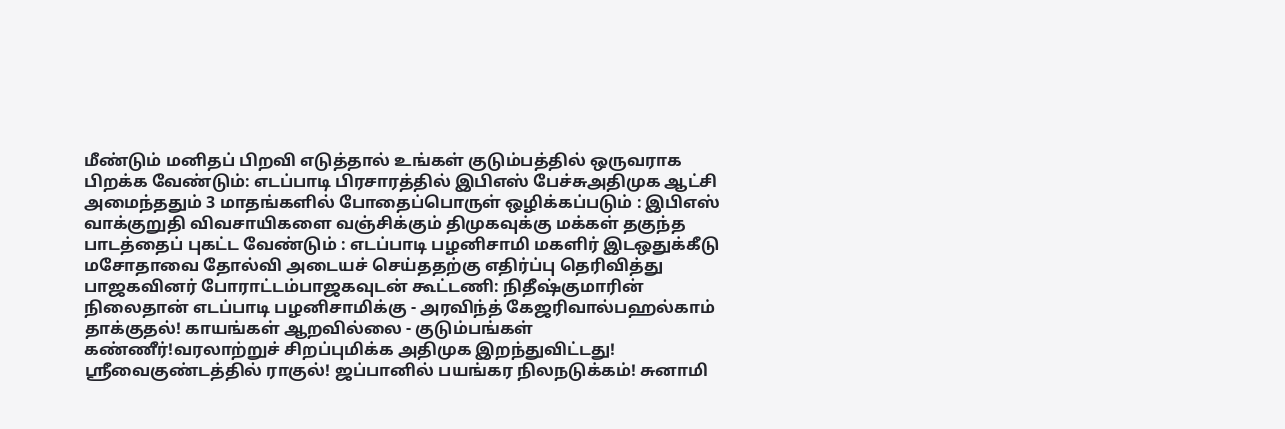மீண்டும் மனிதப் பிறவி எடுத்தால் உங்கள் குடும்பத்தில் ஒருவராக பிறக்க வேண்டும்: எடப்பாடி பிரசாரத்தில் இபிஎஸ் பேச்சுஅதிமுக ஆட்சி அமைந்ததும் 3 மாதங்களில் போதைப்பொருள் ஒழிக்கப்படும் : இபிஎஸ் வாக்குறுதி விவசாயிகளை வஞ்சிக்கும் திமுகவுக்கு மக்கள் தகுந்த பாடத்தைப் புகட்ட வேண்டும் : எடப்பாடி பழனிசாமி மகளிர் இடஒதுக்கீடு மசோதாவை தோல்வி அடையச் செய்ததற்கு எதிர்ப்பு தெரிவித்து பாஜகவினர் போராட்டம்பாஜகவுடன் கூட்டணி: நிதீஷ்குமாரின் நிலைதான் எடப்பாடி பழனிசாமிக்கு - அரவிந்த் கேஜரிவால்பஹல்காம் தாக்குதல்! காயங்கள் ஆறவில்லை - குடும்பங்கள் கண்ணீர்!வரலாற்றுச் சிறப்புமிக்க அதிமுக இறந்துவிட்டது! ஸ்ரீவைகுண்டத்தில் ராகுல்! ஜப்பானில் பயங்கர நிலநடுக்கம்! சுனாமி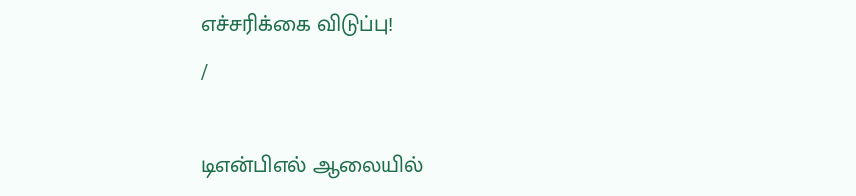எச்சரிக்கை விடுப்பு!
/

டிஎன்பிஎல் ஆலையில்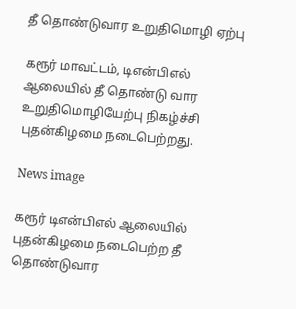தீ தொண்டுவார உறுதிமொழி ஏற்பு

கரூர் மாவட்டம், டிஎன்பிஎல் ஆலையில் தீ தொண்டு வார உறுதிமொழியேற்பு நிகழ்ச்சி புதன்கிழமை நடைபெற்றது.

News image

கரூர் டிஎன்பிஎல் ஆலையில் புதன்கிழமை நடைபெற்ற தீ தொண்டுவார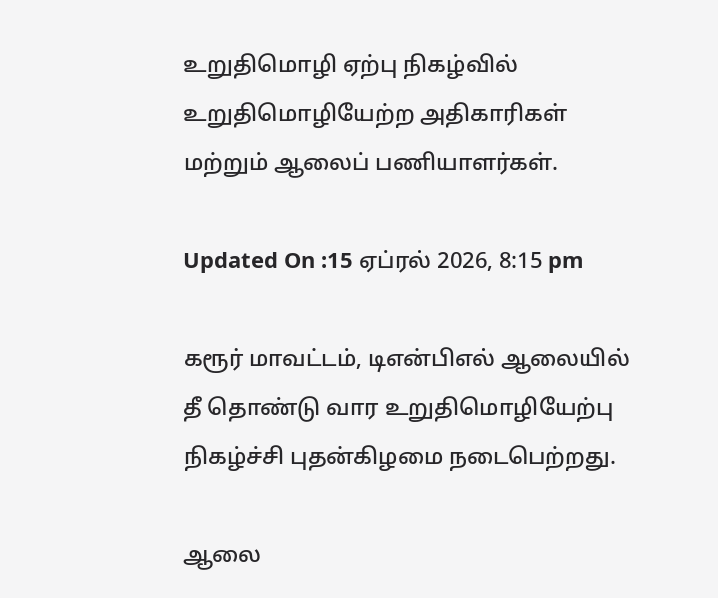உறுதிமொழி ஏற்பு நிகழ்வில் உறுதிமொழியேற்ற அதிகாரிகள் மற்றும் ஆலைப் பணியாளர்கள்.

Updated On :15 ஏப்ரல் 2026, 8:15 pm

கரூர் மாவட்டம், டிஎன்பிஎல் ஆலையில் தீ தொண்டு வார உறுதிமொழியேற்பு நிகழ்ச்சி புதன்கிழமை நடைபெற்றது.

ஆலை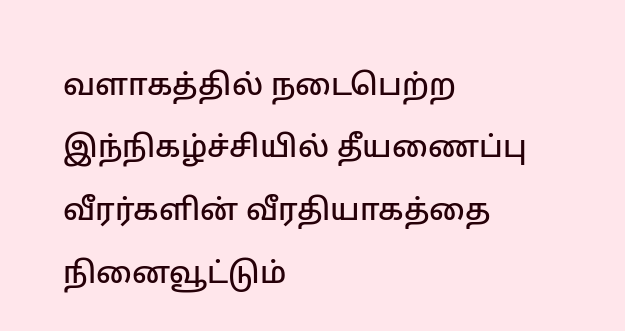வளாகத்தில் நடைபெற்ற இந்நிகழ்ச்சியில் தீயணைப்பு வீரர்களின் வீரதியாகத்தை நினைவூட்டும்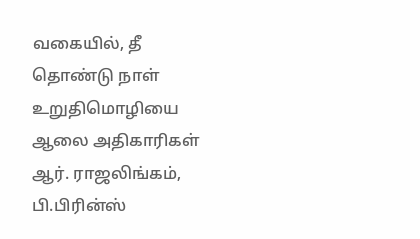வகையில், தீ தொண்டு நாள் உறுதிமொழியை ஆலை அதிகாரிகள் ஆர். ராஜலிங்கம், பி.பிரின்ஸ்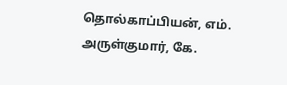தொல்காப்பியன், எம். அருள்குமார், கே.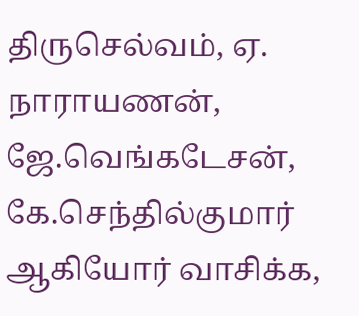திருசெல்வம், ஏ. நாராயணன், ஜே.வெங்கடேசன், கே.செந்தில்குமார் ஆகியோர் வாசிக்க,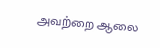அவற்றை ஆலை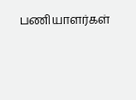பணியாளர்கள்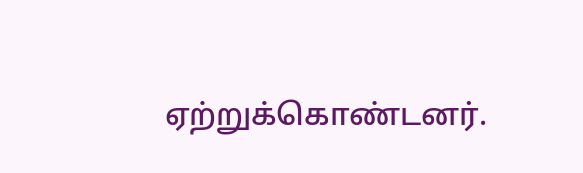ஏற்றுக்கொண்டனர்.